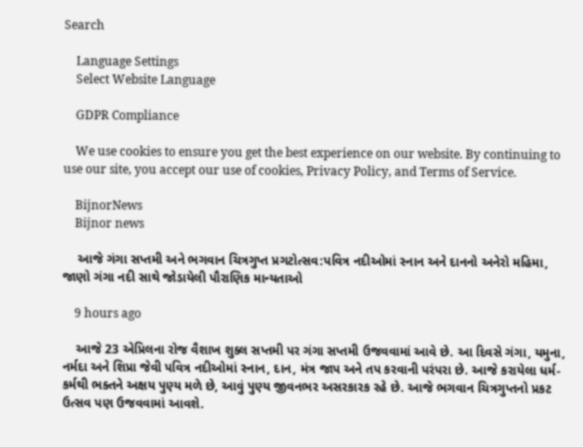Search

    Language Settings
    Select Website Language

    GDPR Compliance

    We use cookies to ensure you get the best experience on our website. By continuing to use our site, you accept our use of cookies, Privacy Policy, and Terms of Service.

    BijnorNews
    Bijnor news

    આજે ગંગા સપ્તમી અને ભગવાન ચિત્રગુપ્ત પ્રગટોત્સવ:પવિત્ર નદીઓમાં સ્નાન અને દાનનો અનેરો મહિમા, જાણો ગંગા નદી સાથે જોડાયેલી પૌરાણિક માન્યતાઓ

    9 hours ago

    આજે 23 એપ્રિલના રોજ વૈશાખ શુક્લ સપ્તમી પર ગંગા સપ્તમી ઉજવવામાં આવે છે. આ દિવસે ગંગા, યમુના, નર્મદા અને શિપ્રા જેવી પવિત્ર નદીઓમાં સ્નાન, દાન, મંત્ર જાપ અને તપ કરવાની પરંપરા છે. આજે કરાયેલા ધર્મ-કર્મથી ભક્તને અક્ષય પુણ્ય મળે છે, આવું પુણ્ય જીવનભર અસરકારક રહે છે. આજે ભગવાન ચિત્રગુપ્તનો પ્રકટ ઉત્સવ પણ ઉજવવામાં આવશે.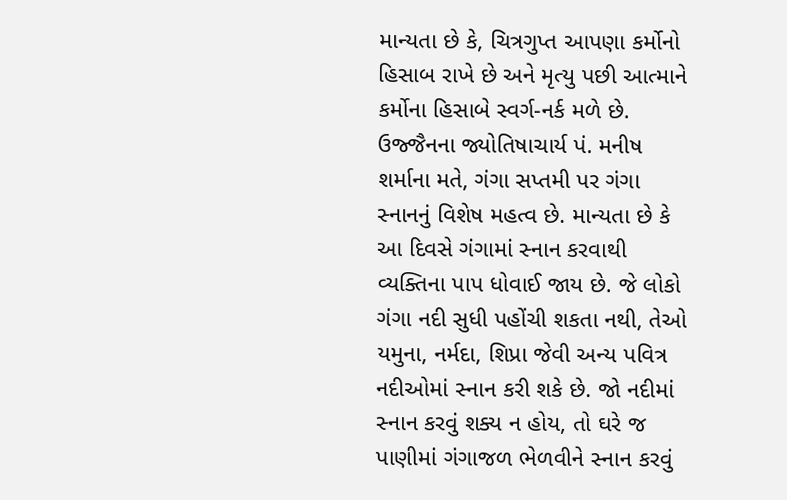માન્યતા છે કે, ચિત્રગુપ્ત આપણા કર્મોનો હિસાબ રાખે છે અને મૃત્યુ પછી આત્માને કર્મોના હિસાબે સ્વર્ગ-નર્ક મળે છે. ઉજ્જૈનના જ્યોતિષાચાર્ય પં. મનીષ શર્માના મતે, ગંગા સપ્તમી પર ગંગા સ્નાનનું વિશેષ મહત્વ છે. માન્યતા છે કે આ દિવસે ગંગામાં સ્નાન કરવાથી વ્યક્તિના પાપ ધોવાઈ જાય છે. જે લોકો ગંગા નદી સુધી પહોંચી શકતા નથી, તેઓ યમુના, નર્મદા, શિપ્રા જેવી અન્ય પવિત્ર નદીઓમાં સ્નાન કરી શકે છે. જો નદીમાં સ્નાન કરવું શક્ય ન હોય, તો ઘરે જ પાણીમાં ગંગાજળ ભેળવીને સ્નાન કરવું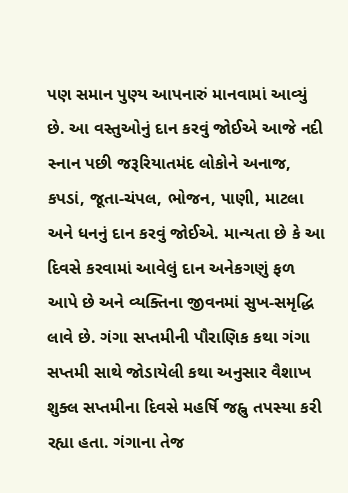પણ સમાન પુણ્ય આપનારું માનવામાં આવ્યું છે. આ વસ્તુઓનું દાન કરવું જોઈએ આજે નદી સ્નાન પછી જરૂરિયાતમંદ લોકોને અનાજ, કપડાં, જૂતા-ચંપલ, ભોજન, પાણી, માટલા અને ધનનું દાન કરવું જોઈએ. માન્યતા છે કે આ દિવસે કરવામાં આવેલું દાન અનેકગણું ફળ આપે છે અને વ્યક્તિના જીવનમાં સુખ-સમૃદ્ધિ લાવે છે. ગંગા સપ્તમીની પૌરાણિક કથા ગંગા સપ્તમી સાથે જોડાયેલી કથા અનુસાર વૈશાખ શુક્લ સપ્તમીના દિવસે મહર્ષિ જહ્નુ તપસ્યા કરી રહ્યા હતા. ગંગાના તેજ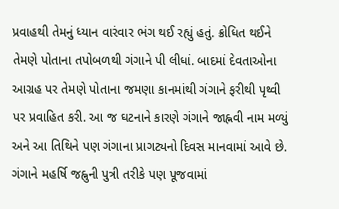પ્રવાહથી તેમનું ધ્યાન વારંવાર ભંગ થઈ રહ્યું હતું. ક્રોધિત થઈને તેમણે પોતાના તપોબળથી ગંગાને પી લીધાં. બાદમાં દેવતાઓના આગ્રહ પર તેમણે પોતાના જમણા કાનમાંથી ગંગાને ફરીથી પૃથ્વી પર પ્રવાહિત કરી. આ જ ઘટનાને કારણે ગંગાને જાહ્નવી નામ મળ્યું અને આ તિથિને પણ ગંગાના પ્રાગટ્યનો દિવસ માનવામાં આવે છે. ગંગાને મહર્ષિ જહ્નુની પુત્રી તરીકે પણ પૂજવામાં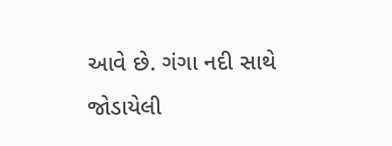આવે છે. ગંગા નદી સાથે જોડાયેલી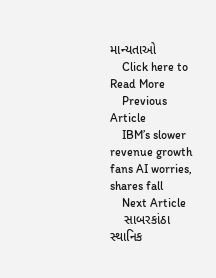માન્યતાઓ
    Click here to Read More
    Previous Article
    IBM’s slower revenue growth fans AI worries, shares fall
    Next Article
    સાબરકાંઠા સ્થાનિક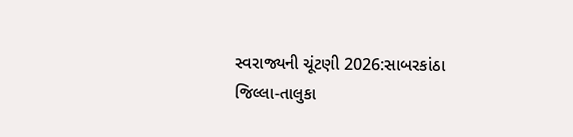સ્વરાજ્યની ચૂંટણી 2026:સાબરકાંઠા જિલ્લા-તાલુકા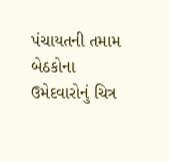પંચાયતની તમામ બેઠકોના ઉમેદવારોનું ચિત્ર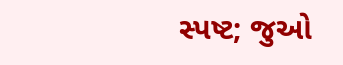સ્પષ્ટ; જુઓ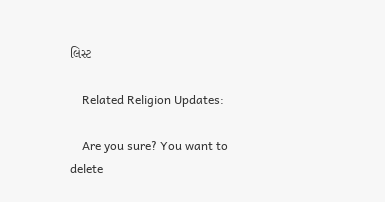લિસ્ટ

    Related Religion Updates:

    Are you sure? You want to delete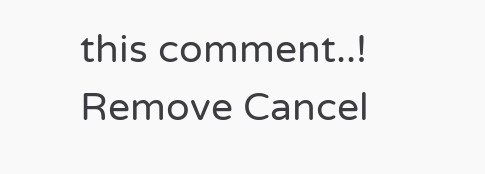this comment..! Remove Cancel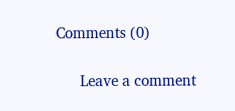Comments (0)

      Leave a comment